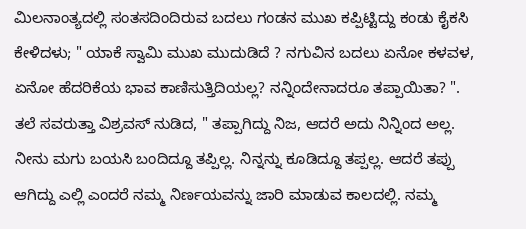ಮಿಲನಾಂತ್ಯದಲ್ಲಿ ಸಂತಸದಿಂದಿರುವ ಬದಲು ಗಂಡನ ಮುಖ ಕಪ್ಪಿಟ್ಟಿದ್ದು ಕಂಡು ಕೈಕಸಿ ಕೇಳಿದಳು; " ಯಾಕೆ ಸ್ವಾಮಿ ಮುಖ ಮುದುಡಿದೆ ? ನಗುವಿನ ಬದಲು ಏನೋ ಕಳವಳ, ಏನೋ ಹೆದರಿಕೆಯ ಭಾವ ಕಾಣಿಸುತ್ತಿದಿಯಲ್ಲ? ನನ್ನಿಂದೇನಾದರೂ ತಪ್ಪಾಯಿತಾ? ". ತಲೆ ಸವರುತ್ತಾ ವಿಶ್ರವಸ್ ನುಡಿದ, " ತಪ್ಪಾಗಿದ್ದು ನಿಜ, ಆದರೆ ಅದು ನಿನ್ನಿಂದ ಅಲ್ಲ. ನೀನು ಮಗು ಬಯಸಿ ಬಂದಿದ್ದೂ ತಪ್ಪಿಲ್ಲ. ನಿನ್ನನ್ನು ಕೂಡಿದ್ದೂ ತಪ್ಪಲ್ಲ. ಆದರೆ ತಪ್ಪು ಆಗಿದ್ದು ಎಲ್ಲಿ ಎಂದರೆ ನಮ್ಮ ನಿರ್ಣಯವನ್ನು ಜಾರಿ ಮಾಡುವ ಕಾಲದಲ್ಲಿ. ನಮ್ಮ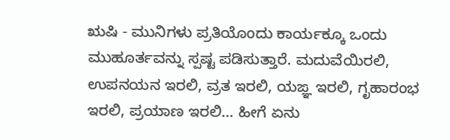ಋಷಿ - ಮುನಿಗಳು ಪ್ರತಿಯೊಂದು ಕಾರ್ಯಕ್ಕೂ ಒಂದು ಮುಹೂರ್ತವನ್ನು ಸ್ಪಷ್ಟ ಪಡಿಸುತ್ತಾರೆ. ಮದುವೆಯಿರಲಿ, ಉಪನಯನ ಇರಲಿ, ವ್ರತ ಇರಲಿ, ಯಙ್ಞ ಇರಲಿ, ಗೃಹಾರಂಭ ಇರಲಿ, ಪ್ರಯಾಣ ಇರಲಿ... ಹೀಗೆ ಏನು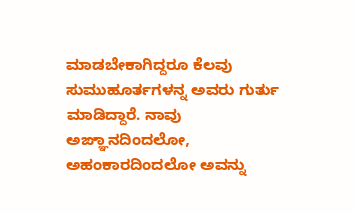ಮಾಡಬೇಕಾಗಿದ್ದರೂ ಕೆಲವು ಸುಮುಹೂರ್ತಗಳನ್ನ ಅವರು ಗುರ್ತು ಮಾಡಿದ್ದಾರೆ. ನಾವು ಅಙ್ಞಾನದಿಂದಲೋ, ಅಹಂಕಾರದಿಂದಲೋ ಅವನ್ನು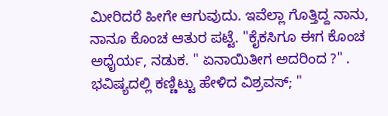ಮೀರಿದರೆ ಹೀಗೇ ಆಗುವುದು. ಇವೆಲ್ಲಾ ಗೊತ್ತಿದ್ದ ನಾನು, ನಾನೂ ಕೊಂಚ ಆತುರ ಪಟ್ಟೆ. "ಕೈಕಸಿಗೂ ಈಗ ಕೊಂಚ ಅಧೈರ್ಯ, ನಡುಕ. " ಏನಾಯಿತೀಗ ಅದರಿಂದ ?" . ಭವಿಷ್ಯದಲ್ಲಿ ಕಣ್ಣಿಟ್ಟು ಹೇಳಿದ ವಿಶ್ರವಸ್; "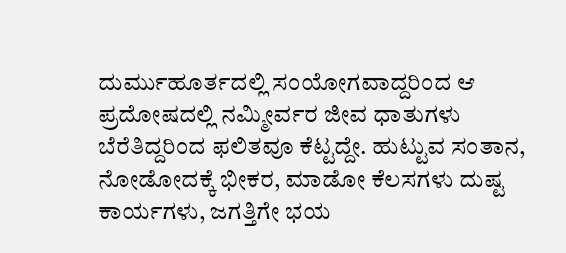ದುರ್ಮುಹೂರ್ತದಲ್ಲಿ ಸಂಯೋಗವಾದ್ದರಿಂದ ಆ ಪ್ರದೋಷದಲ್ಲಿ ನಮ್ಮೀರ್ವರ ಜೀವ ಧಾತುಗಳು ಬೆರೆತಿದ್ದರಿಂದ ಫಲಿತವೂ ಕೆಟ್ಟದ್ದೇ. ಹುಟ್ಟುವ ಸಂತಾನ, ನೋಡೋದಕ್ಕೆ ಭೀಕರ, ಮಾಡೋ ಕೆಲಸಗಳು ದುಷ್ಟ ಕಾರ್ಯಗಳು, ಜಗತ್ತಿಗೇ ಭಯ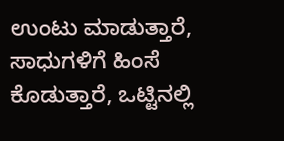ಉಂಟು ಮಾಡುತ್ತಾರೆ, ಸಾಧುಗಳಿಗೆ ಹಿಂಸೆ ಕೊಡುತ್ತಾರೆ, ಒಟ್ಟಿನಲ್ಲಿ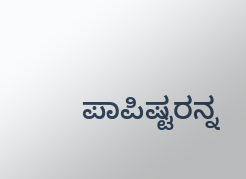ಪಾಪಿಷ್ಟರನ್ನ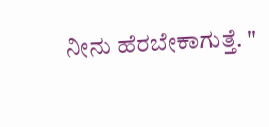ನೀನು ಹೆರಬೇಕಾಗುತ್ತೆ. "